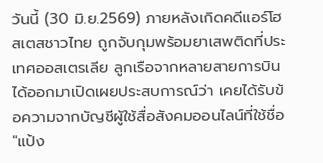วันนี้ (30 มิ.ย.2569) ภายหลังเกิดคดีแอร์โฮสเตสชาวไทย ถูกจับกุมพร้อมยาเสพติดที่ประเทศออสเตรเลีย ลูกเรือจากหลายสายการบิน ได้ออกมาเปิดเผยประสบการณ์ว่า เคยได้รับข้อความจากบัญชีผู้ใช้สื่อสังคมออนไลน์ที่ใช้ชื่อ "แป้ง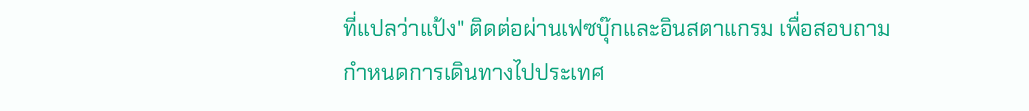ที่แปลว่าแป้ง" ติดต่อผ่านเฟซบุ๊กและอินสตาแกรม เพื่อสอบถามกำหนดการเดินทางไปประเทศ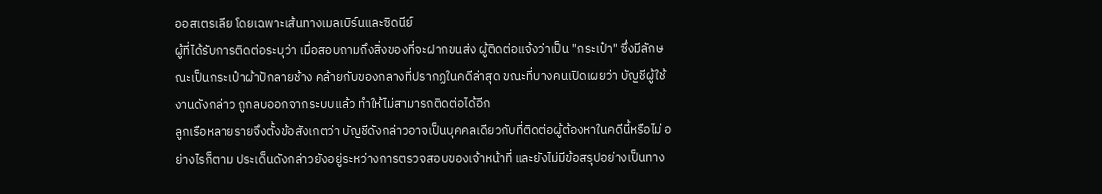ออสเตรเลีย โดยเฉพาะเส้นทางเมลเบิร์นและซิดนีย์
ผู้ที่ได้รับการติดต่อระบุว่า เมื่อสอบถามถึงสิ่งของที่จะฝากขนส่ง ผู้ติดต่อแจ้งว่าเป็น "กระเป๋า" ซึ่งมีลักษณะเป็นกระเป๋าผ้าปักลายช้าง คล้ายกับของกลางที่ปรากฏในคดีล่าสุด ขณะที่บางคนเปิดเผยว่า บัญชีผู้ใช้งานดังกล่าว ถูกลบออกจากระบบแล้ว ทำให้ไม่สามารถติดต่อได้อีก
ลูกเรือหลายรายจึงตั้งข้อสังเกตว่า บัญชีดังกล่าวอาจเป็นบุคคลเดียวกับที่ติดต่อผู้ต้องหาในคดีนี้หรือไม่ อย่างไรก็ตาม ประเด็นดังกล่าวยังอยู่ระหว่างการตรวจสอบของเจ้าหน้าที่ และยังไม่มีข้อสรุปอย่างเป็นทาง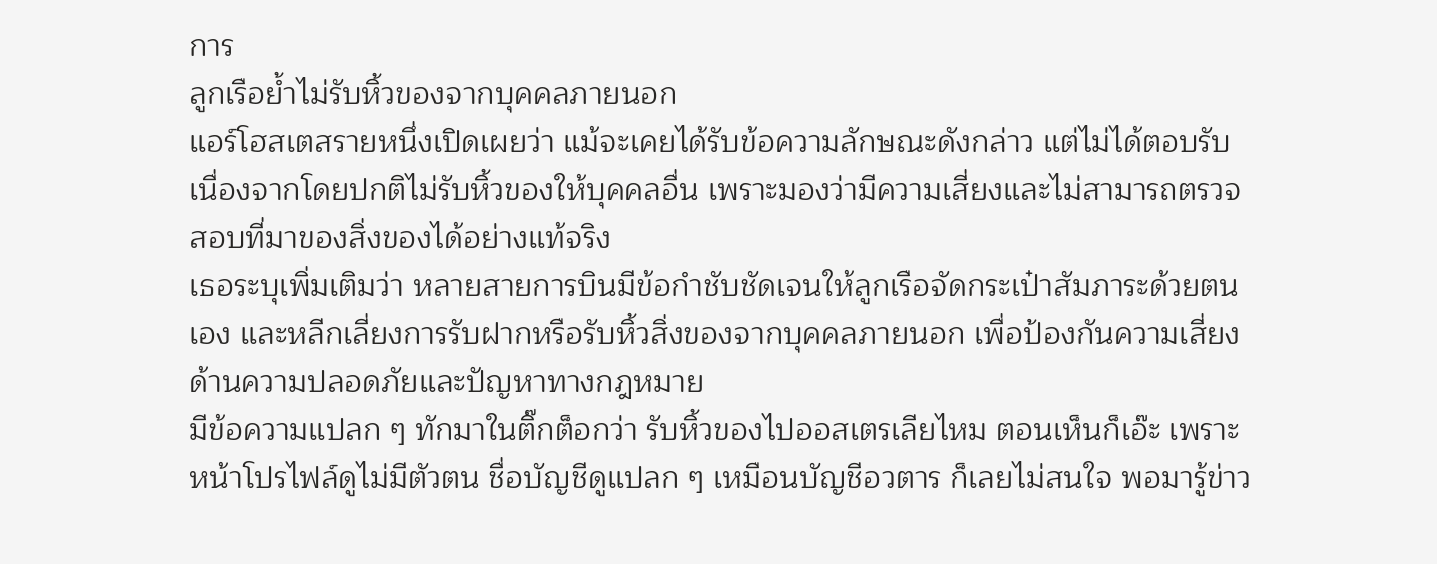การ
ลูกเรือย้ำไม่รับหิ้วของจากบุคคลภายนอก
แอร์โฮสเตสรายหนึ่งเปิดเผยว่า แม้จะเคยได้รับข้อความลักษณะดังกล่าว แต่ไม่ได้ตอบรับ เนื่องจากโดยปกติไม่รับหิ้วของให้บุคคลอื่น เพราะมองว่ามีความเสี่ยงและไม่สามารถตรวจสอบที่มาของสิ่งของได้อย่างแท้จริง
เธอระบุเพิ่มเติมว่า หลายสายการบินมีข้อกำชับชัดเจนให้ลูกเรือจัดกระเป๋าสัมภาระด้วยตนเอง และหลีกเลี่ยงการรับฝากหรือรับหิ้วสิ่งของจากบุคคลภายนอก เพื่อป้องกันความเสี่ยงด้านความปลอดภัยและปัญหาทางกฎหมาย
มีข้อความแปลก ๆ ทักมาในติ๊กต็อกว่า รับหิ้วของไปออสเตรเลียไหม ตอนเห็นก็เอ๊ะ เพราะหน้าโปรไฟล์ดูไม่มีตัวตน ชื่อบัญชีดูแปลก ๆ เหมือนบัญชีอวตาร ก็เลยไม่สนใจ พอมารู้ข่าว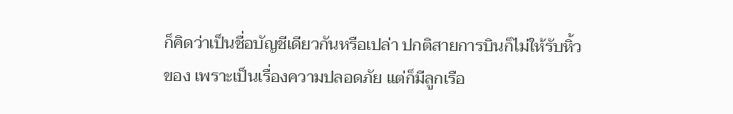ก็คิดว่าเป็นชื่อบัญชีเดียวกันหรือเปล่า ปกติสายการบินก็ไม่ให้รับหิ้วของ เพราะเป็นเรื่องความปลอดภัย แต่ก็มีลูกเรือ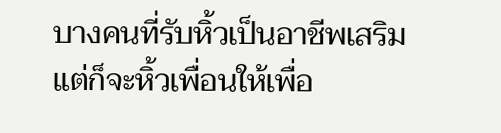บางคนที่รับหิ้วเป็นอาชีพเสริม แต่ก็จะหิ้วเพื่อนให้เพื่อ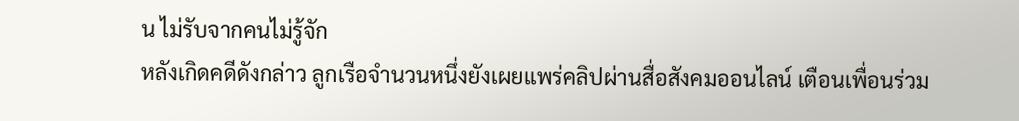น ไม่รับจากคนไม่รู้จัก
หลังเกิดคดีดังกล่าว ลูกเรือจำนวนหนึ่งยังเผยแพร่คลิปผ่านสื่อสังคมออนไลน์ เตือนเพื่อนร่วม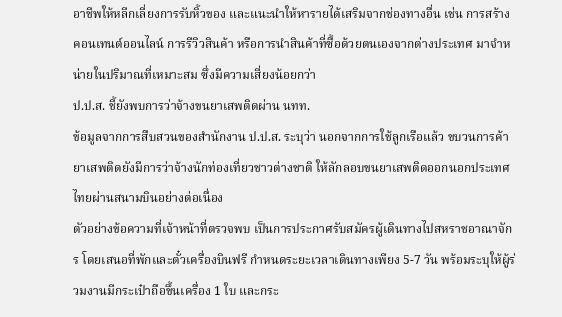อาชีพให้หลีกเลี่ยงการรับหิ้วของ และแนะนำให้หารายได้เสริมจากช่องทางอื่น เช่น การสร้างคอนเทนต์ออนไลน์ การรีวิวสินค้า หรือการนำสินค้าที่ซื้อด้วยตนเองจากต่างประเทศ มาจำหน่ายในปริมาณที่เหมาะสม ซึ่งมีความเสี่ยงน้อยกว่า
ป.ป.ส. ชี้ยังพบการว่าจ้างขนยาเสพติดผ่าน นทท.
ข้อมูลจากการสืบสวนของสำนักงาน ป.ป.ส. ระบุว่า นอกจากการใช้ลูกเรือแล้ว ขบวนการค้ายาเสพติดยังมีการว่าจ้างนักท่องเที่ยวชาวต่างชาติ ให้ลักลอบขนยาเสพติดออกนอกประเทศไทยผ่านสนามบินอย่างต่อเนื่อง
ตัวอย่างข้อความที่เจ้าหน้าที่ตรวจพบ เป็นการประกาศรับสมัครผู้เดินทางไปสหราชอาณาจักร โดยเสนอที่พักและตั๋วเครื่องบินฟรี กำหนดระยะเวลาเดินทางเพียง 5-7 วัน พร้อมระบุให้ผู้ร่วมงานมีกระเป๋าถือขึ้นเครื่อง 1 ใบ และกระ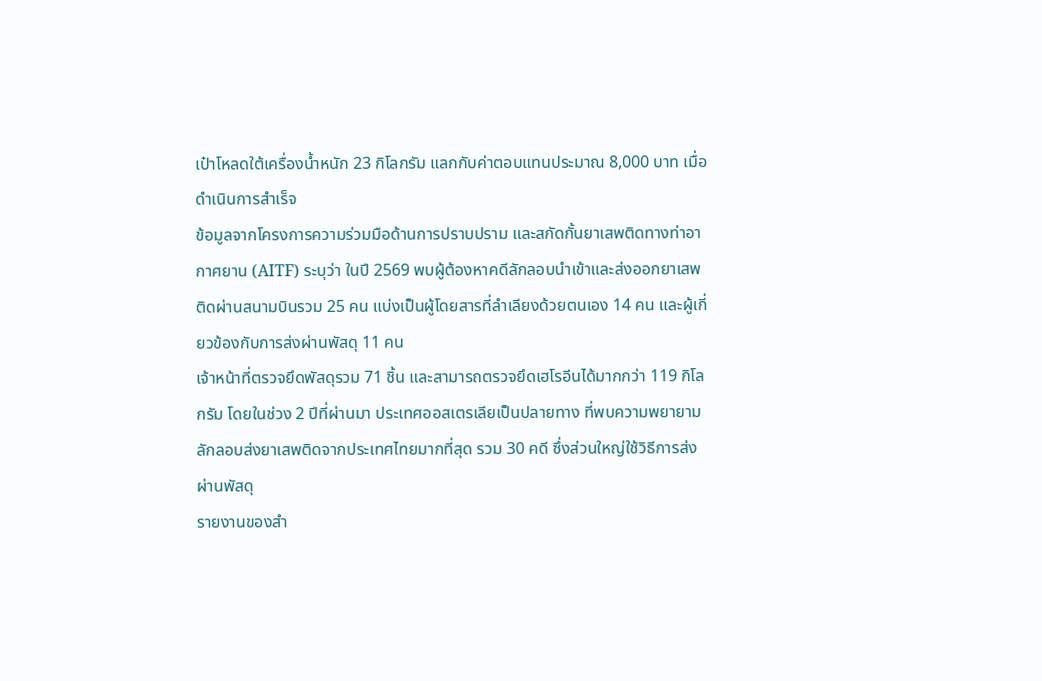เป๋าโหลดใต้เครื่องน้ำหนัก 23 กิโลกรัม แลกกับค่าตอบแทนประมาณ 8,000 บาท เมื่อดำเนินการสำเร็จ
ข้อมูลจากโครงการความร่วมมือด้านการปราบปราม และสกัดกั้นยาเสพติดทางท่าอากาศยาน (AITF) ระบุว่า ในปี 2569 พบผู้ต้องหาคดีลักลอบนำเข้าและส่งออกยาเสพติดผ่านสนามบินรวม 25 คน แบ่งเป็นผู้โดยสารที่ลำเลียงด้วยตนเอง 14 คน และผู้เกี่ยวข้องกับการส่งผ่านพัสดุ 11 คน
เจ้าหน้าที่ตรวจยึดพัสดุรวม 71 ชิ้น และสามารถตรวจยึดเฮโรอีนได้มากกว่า 119 กิโลกรัม โดยในช่วง 2 ปีที่ผ่านมา ประเทศออสเตรเลียเป็นปลายทาง ที่พบความพยายามลักลอบส่งยาเสพติดจากประเทศไทยมากที่สุด รวม 30 คดี ซึ่งส่วนใหญ่ใช้วิธีการส่งผ่านพัสดุ
รายงานของสำ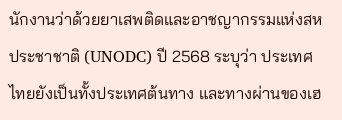นักงานว่าด้วยยาเสพติดและอาชญากรรมแห่งสหประชาชาติ (UNODC) ปี 2568 ระบุว่า ประเทศไทยยังเป็นทั้งประเทศต้นทาง และทางผ่านของเฮ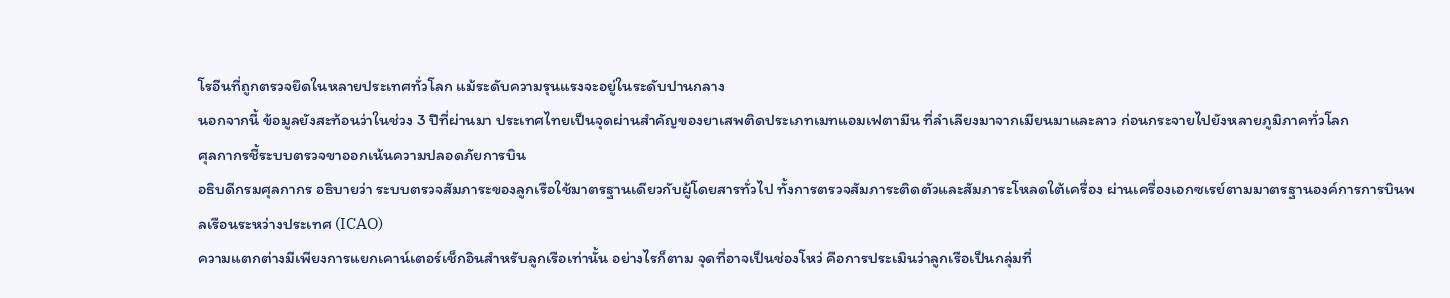โรอีนที่ถูกตรวจยึดในหลายประเทศทั่วโลก แม้ระดับความรุนแรงจะอยู่ในระดับปานกลาง
นอกจากนี้ ข้อมูลยังสะท้อนว่าในช่วง 3 ปีที่ผ่านมา ประเทศไทยเป็นจุดผ่านสำคัญของยาเสพติดประเภทเมทแอมเฟตามีน ที่ลำเลียงมาจากเมียนมาและลาว ก่อนกระจายไปยังหลายภูมิภาคทั่วโลก
ศุลกากรชี้ระบบตรวจขาออกเน้นความปลอดภัยการบิน
อธิบดีกรมศุลกากร อธิบายว่า ระบบตรวจสัมภาระของลูกเรือใช้มาตรฐานเดียวกับผู้โดยสารทั่วไป ทั้งการตรวจสัมภาระติดตัวและสัมภาระโหลดใต้เครื่อง ผ่านเครื่องเอกซเรย์ตามมาตรฐานองค์การการบินพลเรือนระหว่างประเทศ (ICAO)
ความแตกต่างมีเพียงการแยกเคาน์เตอร์เช็กอินสำหรับลูกเรือเท่านั้น อย่างไรก็ตาม จุดที่อาจเป็นช่องโหว่ คือการประเมินว่าลูกเรือเป็นกลุ่มที่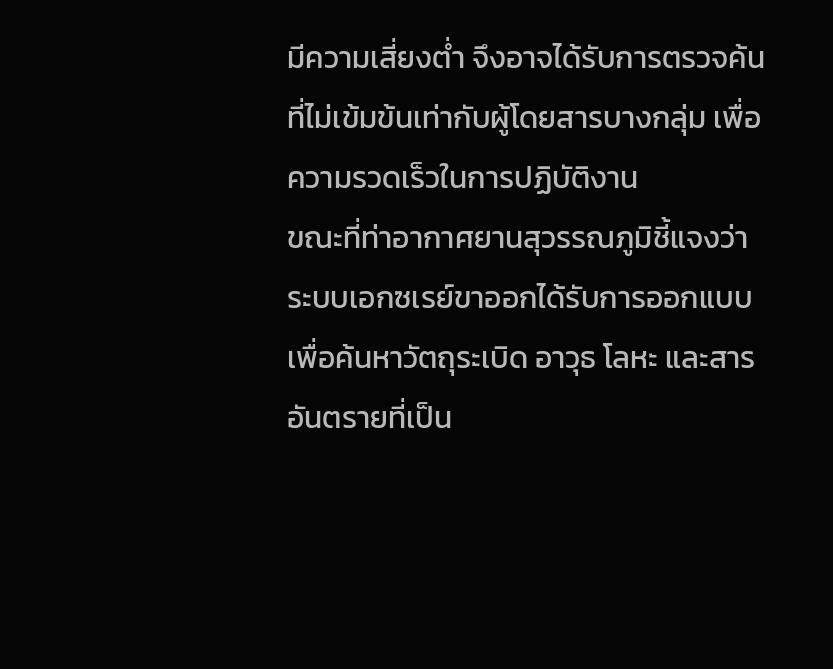มีความเสี่ยงต่ำ จึงอาจได้รับการตรวจค้นที่ไม่เข้มข้นเท่ากับผู้โดยสารบางกลุ่ม เพื่อความรวดเร็วในการปฏิบัติงาน
ขณะที่ท่าอากาศยานสุวรรณภูมิชี้แจงว่า ระบบเอกซเรย์ขาออกได้รับการออกแบบ เพื่อค้นหาวัตถุระเบิด อาวุธ โลหะ และสารอันตรายที่เป็น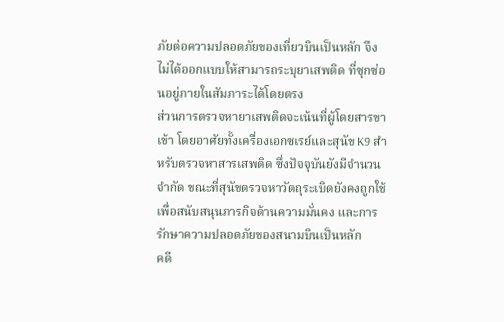ภัยต่อความปลอดภัยของเที่ยวบินเป็นหลัก จึงไม่ได้ออกแบบให้สามารถระบุยาเสพติด ที่ซุกซ่อนอยู่ภายในสัมภาระได้โดยตรง
ส่วนการตรวจหายาเสพติดจะเน้นที่ผู้โดยสารขาเข้า โดยอาศัยทั้งเครื่องเอกซเรย์และสุนัข K9 สำหรับตรวจหาสารเสพติด ซึ่งปัจจุบันยังมีจำนวนจำกัด ขณะที่สุนัขตรวจหาวัตถุระเบิดยังคงถูกใช้เพื่อสนับสนุนภารกิจด้านความมั่นคง และการรักษาความปลอดภัยของสนามบินเป็นหลัก
คดี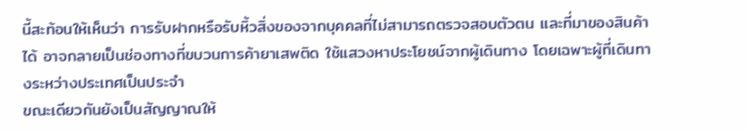นี้สะท้อนให้เห็นว่า การรับฝากหรือรับหิ้วสิ่งของจากบุคคลที่ไม่สามารถตรวจสอบตัวตน และที่มาของสินค้าได้ อาจกลายเป็นช่องทางที่ขบวนการค้ายาเสพติด ใช้แสวงหาประโยชน์จากผู้เดินทาง โดยเฉพาะผู้ที่เดินทางระหว่างประเทศเป็นประจำ
ขณะเดียวกันยังเป็นสัญญาณให้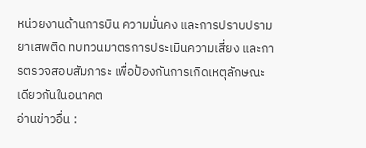หน่วยงานด้านการบิน ความมั่นคง และการปราบปรามยาเสพติด ทบทวนมาตรการประเมินความเสี่ยง และการตรวจสอบสัมภาระ เพื่อป้องกันการเกิดเหตุลักษณะเดียวกันในอนาคต
อ่านข่าวอื่น :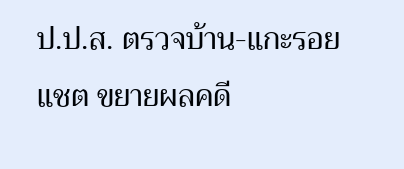ป.ป.ส. ตรวจบ้าน-แกะรอยแชต ขยายผลคดี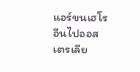แอร์ขนเฮโรอีนไปออสเตรเลีย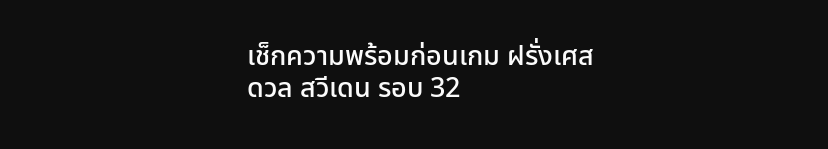เช็กความพร้อมก่อนเกม ฝรั่งเศส ดวล สวีเดน รอบ 32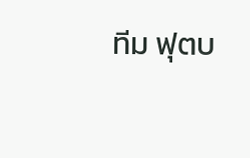ทีม ฟุตบ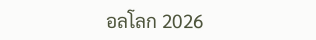อลโลก 2026